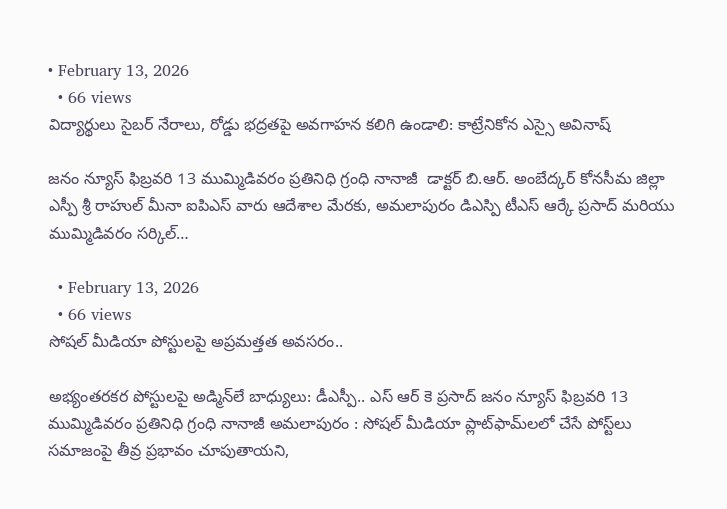• February 13, 2026
  • 66 views
విద్యార్థులు సైబర్ నేరాలు, రోడ్డు భద్రతపై అవగాహన కలిగి ఉండాలి: కాట్రేనికోన ఎస్సై అవినాష్

జనం న్యూస్ ఫిబ్రవరి 13 ముమ్మిడివరం ప్రతినిధి గ్రంధి నానాజీ  డాక్టర్ బి.ఆర్. అంబేద్కర్ కోనసీమ జిల్లా ఎస్పీ శ్రీ రాహుల్ మీనా ఐపిఎస్ వారు ఆదేశాల మేరకు, అమలాపురం డిఎస్పి టీఎస్ ఆర్కే ప్రసాద్ మరియు ముమ్మిడివరం సర్కిల్…

  • February 13, 2026
  • 66 views
సోషల్ మీడియా పోస్టులపై అప్రమత్తత అవసరం..

అభ్యంతరకర పోస్టులపై అడ్మిన్‌లే బాధ్యులు: డీఎస్పీ.. ఎస్ ఆర్ కె ప్రసాద్ జనం న్యూస్ ఫిబ్రవరి 13 ముమ్మిడివరం ప్రతినిధి గ్రంధి నానాజీ అమలాపురం : సోషల్ మీడియా ప్లాట్‌ఫామ్‌లలో చేసే పోస్ట్‌లు సమాజంపై తీవ్ర ప్రభావం చూపుతాయని,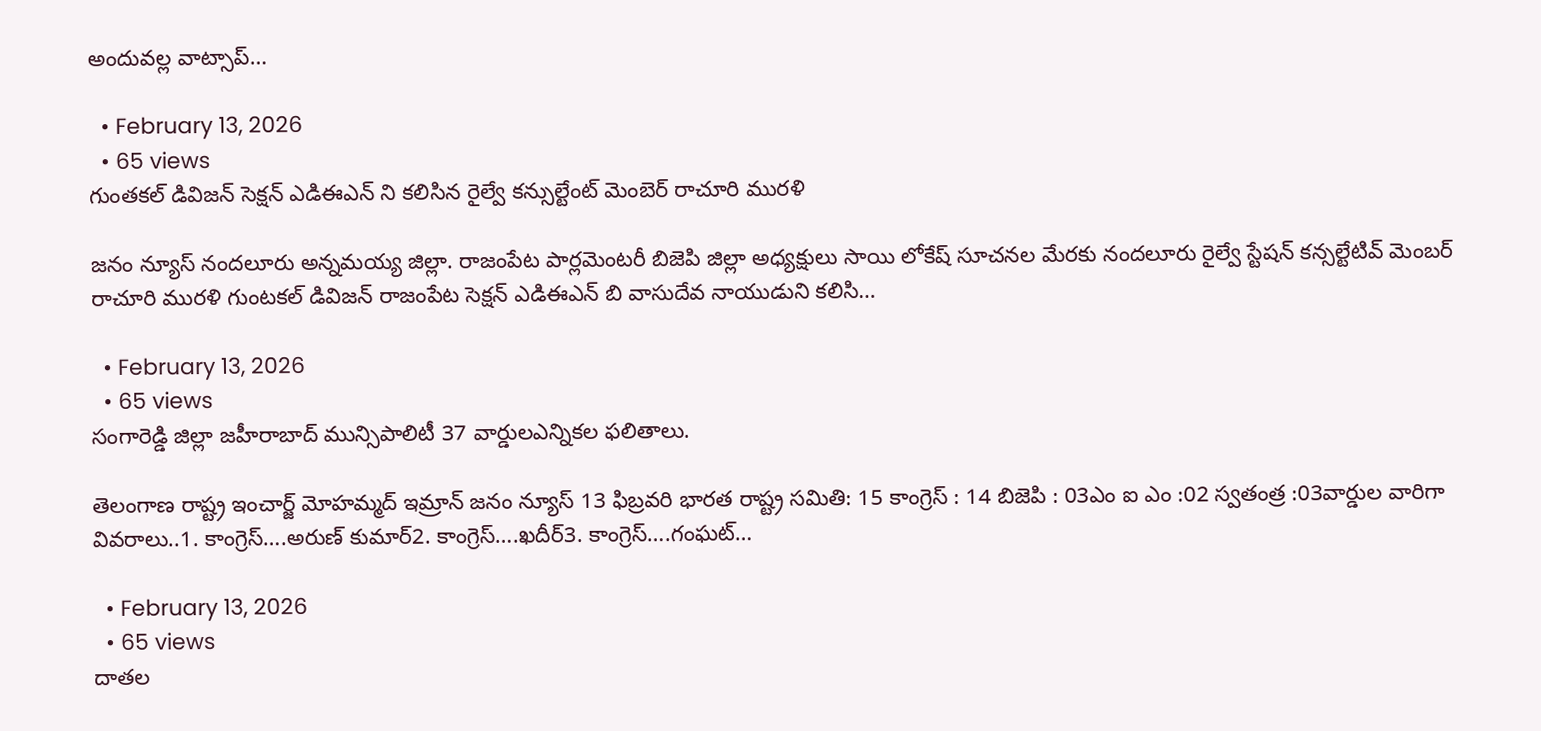అందువల్ల వాట్సాప్…

  • February 13, 2026
  • 65 views
గుంతకల్ డివిజన్ సెక్షన్ ఎడిఈఎన్ ని కలిసిన రైల్వే కన్సుల్టేంట్ మెంబెర్ రాచూరి మురళి

జనం న్యూస్ నందలూరు అన్నమయ్య జిల్లా. రాజంపేట పార్లమెంటరీ బిజెపి జిల్లా అధ్యక్షులు సాయి లోకేష్ సూచనల మేరకు నందలూరు రైల్వే స్టేషన్ కన్సల్టేటివ్ మెంబర్ రాచూరి మురళి గుంటకల్ డివిజన్ రాజంపేట సెక్షన్ ఎడిఈఎన్ బి వాసుదేవ నాయుడుని కలిసి…

  • February 13, 2026
  • 65 views
సంగారెడ్డి జిల్లా జహీరాబాద్ మున్సిపాలిటీ 37 వార్డులఎన్నికల ఫలితాలు.

తెలంగాణ రాష్ట్ర ఇంచార్జ్ మోహమ్మద్ ఇమ్రాన్ జనం న్యూస్ 13 ఫిబ్రవరి భారత రాష్ట్ర సమితి: 15 కాంగ్రెస్ : 14 బిజెపి : 03ఎం ఐ ఎం :02 స్వతంత్ర :03వార్డుల వారిగా వివరాలు..1. కాంగ్రెస్….అరుణ్ కుమార్2. కాంగ్రెస్….ఖదీర్3. కాంగ్రెస్….గంఘట్…

  • February 13, 2026
  • 65 views
దాతల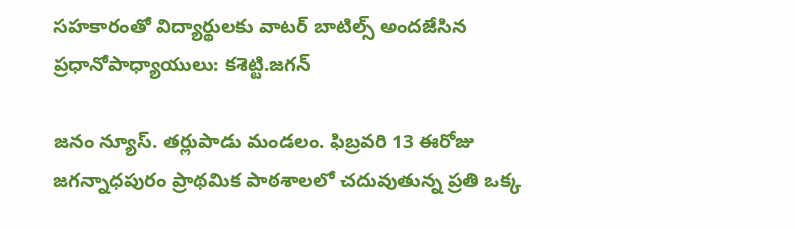సహకారంతో విద్యార్థులకు వాటర్ బాటిల్స్ అందజేసిన ప్రధానోపాధ్యాయులు: కశెట్టి.జగన్

జనం న్యూస్. తర్లుపాడు మండలం. ఫిబ్రవరి 13 ఈరోజు జగన్నాధపురం ప్రాథమిక పాఠశాలలో చదువుతున్న ప్రతి ఒక్క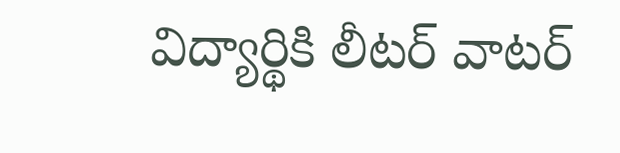విద్యార్థికి లీటర్ వాటర్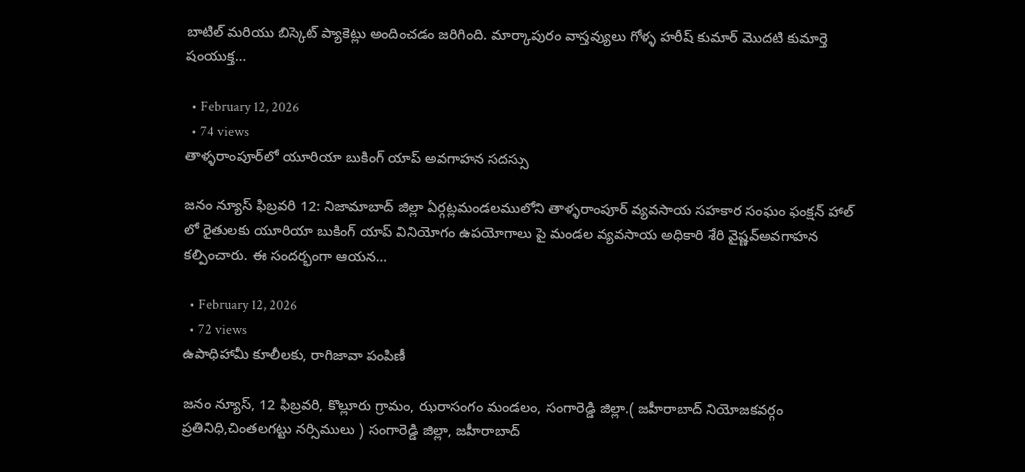బాటిల్ మరియు బిస్కెట్ ప్యాకెట్లు అందించడం జరిగింది. మార్కాపురం వాస్తవ్యులు గోళ్ళ హరీష్ కుమార్ మొదటి కుమార్తె షంయుక్త…

  • February 12, 2026
  • 74 views
తాళ్ళరాంపూర్‌లో యూరియా బుకింగ్ యాప్ అవగాహన సదస్సు

జనం న్యూస్ ఫిబ్రవరి 12: నిజామాబాద్ జిల్లా ఏర్గట్లమండలములోని తాళ్ళరాంపూర్ వ్యవసాయ సహకార సంఘం ఫంక్షన్ హాల్ లో రైతులకు యూరియా బుకింగ్ యాప్ వినియోగం ఉపయోగాలు పై మండల వ్యవసాయ అధికారి శేరి వైష్ణవ్అవగాహన కల్పించారు. ఈ సందర్భంగా ఆయన…

  • February 12, 2026
  • 72 views
ఉపాధిహామీ కూలీలకు, రాగిజావా పంపిణీ

జనం న్యూస్, 12 ఫిబ్రవరి, కొల్లూరు గ్రామం, ఝరాసంగం మండలం, సంగారెడ్డి జిల్లా.( జహీరాబాద్ నియోజకవర్గం ప్రతినిధి,చింతలగట్టు నర్సిములు ) సంగారెడ్డి జిల్లా, జహీరాబాద్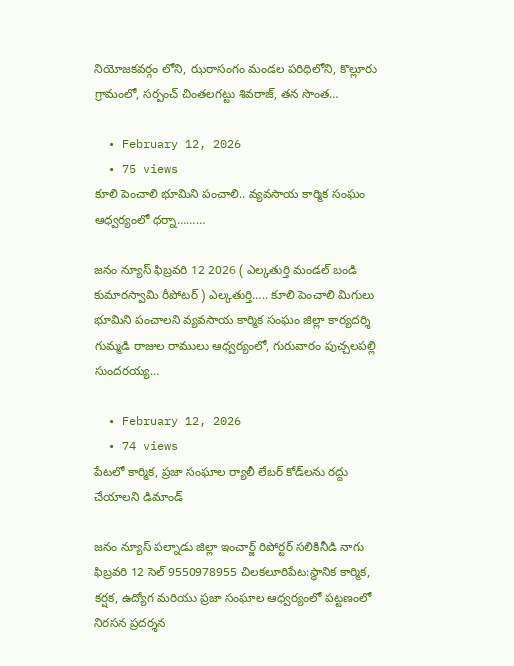నియోజకవర్గం లోని, ఝరాసంగం మండల పరిధిలోని, కొల్లూరు గ్రామంలో, సర్పంచ్ చింతలగట్టు శివరాజ్, తన సొంత…

  • February 12, 2026
  • 75 views
కూలి పెంచాలి భూమిని పంచాలి.. వ్యవసాయ కార్మిక సంఘం ఆధ్వర్యంలో ధర్నా………

జనం న్యూస్ ఫిబ్రవరి 12 2026 ( ఎల్కతుర్తి మండల్ బండి కుమారస్వామి రీపోటర్ ) ఎల్కతుర్తి….. కూలి పెంచాలి మిగులు భూమిని పంచాలని వ్యవసాయ కార్మిక సంఘం జిల్లా కార్యదర్శి గుమ్మడి రాజుల రాములు ఆధ్వర్యంలో, గురువారం పుచ్చలపల్లి సుందరయ్య…

  • February 12, 2026
  • 74 views
పేటలో కార్మిక, ప్రజా సంఘాల ర్యాలీ లేబర్ కోడ్‌లను రద్దు చేయాలని డిమాండ్

జనం న్యూస్ పల్నాడు జిల్లా ఇంచార్జ్ రిపోర్టర్ సలికినీడి నాగు ఫిబ్రవరి 12 సెల్ 9550978955 చిలకలూరిపేట:స్థానిక కార్మిక, కర్షక, ఉద్యోగ మరియు ప్రజా సంఘాల ఆధ్వర్యంలో పట్టణంలో నిరసన ప్రదర్శన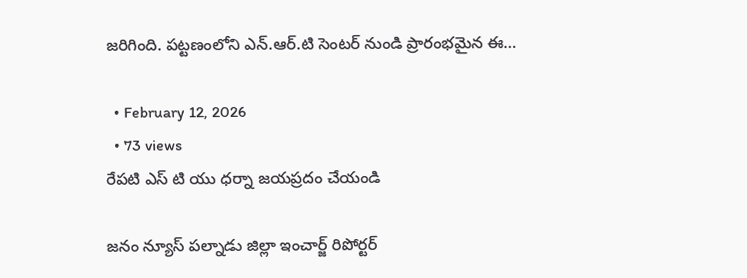జరిగింది. పట్టణంలోని ఎన్.ఆర్.టి సెంటర్ నుండి ప్రారంభమైన ఈ…

  • February 12, 2026
  • 73 views
రేపటి ఎస్ టి యు ధర్నా జయప్రదం చేయండి

జనం న్యూస్ పల్నాడు జిల్లా ఇంచార్జ్ రిపోర్టర్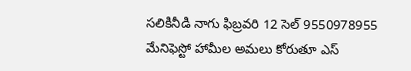సలికినీడి నాగు ఫిబ్రవరి 12 సెల్ 9550978955 మేనిఫెస్టో హామీల అమలు కోరుతూ ఎస్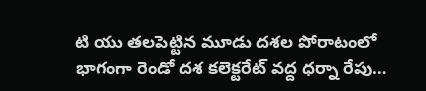టి యు తలపెట్టిన మూడు దశల పోరాటంలో భాగంగా రెండో దశ కలెక్టరేట్ వద్ద ధర్నా రేపు…